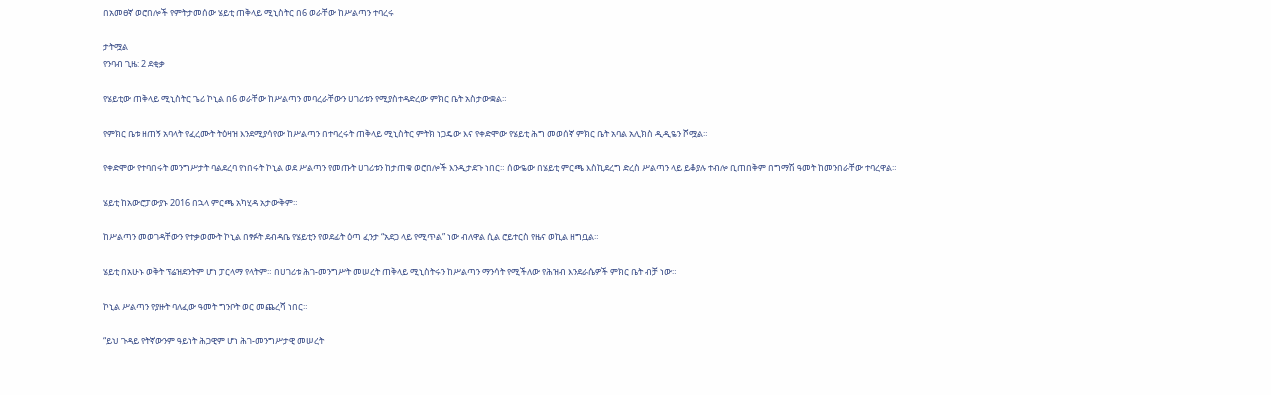በአመፀኛ ወሮበሎች የምትታመሰው ሄይቲ ጠቅላይ ሚኒስትር በ6 ወራቸው ከሥልጣን ተባረሩ

ታትሟል
የንባብ ጊዜ: 2 ደቂቃ

የሄይቲው ጠቅላይ ሚኒስትር ጌሪ ኮኒል በ6 ወራቸው ከሥልጣን መባረራቸውን ሀገሪቱን የሚያስተዳድረው ምክር ቤት አስታውቋል።

የምክር ቤቱ ዘጠኝ አባላት የፈረሙት ትዕዛዝ እንደሚያሳየው ከሥልጣን በተባረሩት ጠቅላይ ሚኒስትር ምትክ ነጋዴው እና የቀድሞው የሄይቲ ሕግ መወሰኛ ምክር ቤት አባል አሊክስ ዲዲዬን ሾሟል።

የቀድሞው የተባበሩት መንግሥታት ባልደረባ የነበሩት ኮኒል ወደ ሥልጣን የመጡት ሀገሪቱን ከታጠቁ ወሮበሎች እንዲታደጉ ነበር። ሰውዬው በሄይቲ ምርጫ እስኪደረግ ድረስ ሥልጣን ላይ ይቆያሉ ተብሎ ቢጠበቅም በግማሽ ዓመት ከመንበራቸው ተባረዋል።

ሄይቲ ከአውሮፓውያኑ 2016 በኋላ ምርጫ አካሂዳ አታውቅም።

ከሥልጣን መወገዳቸውን የተቃወሙት ኮኒል በፃፉት ደብዳቤ የሄይቲን የወደፊት ዕጣ ፈንታ “አደጋ ላይ የሚጥል” ነው ብለዋል ሲል ሮይተርስ የዜና ወኪል ዘግቧል።

ሄይቲ በአሁኑ ወቅት ፕሬዝደንትም ሆነ ፓርላማ የላትም። በሀገሪቱ ሕገ-መንግሥት መሠረት ጠቅላይ ሚኒስትሩን ከሥልጣን ማንሳት የሚችለው የሕዝብ እንደራሴዎች ምክር ቤት ብቻ ነው።

ኮኒል ሥልጣን የያዙት ባለፈው ዓመት ግንቦት ወር መጨረሻ ነበር።

“ይህ ጉዳይ የትኛውንም ዓይነት ሕጋዊም ሆነ ሕገ-መንግሥታዊ መሠረት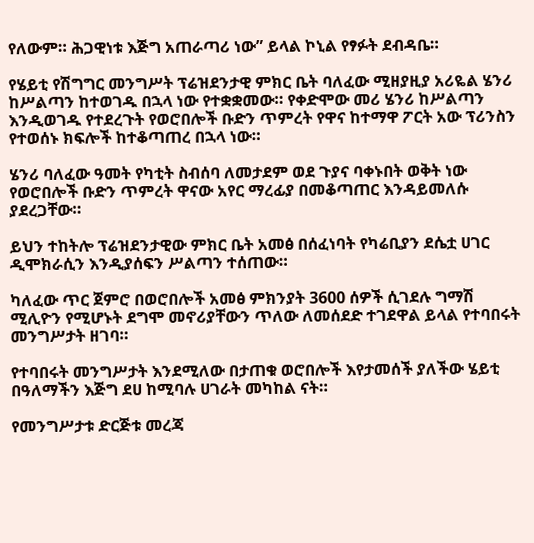የለውም። ሕጋዊነቱ እጅግ አጠራጣሪ ነው” ይላል ኮኒል የፃፉት ደብዳቤ።

የሄይቲ የሽግግር መንግሥት ፕሬዝደንታዊ ምክር ቤት ባለፈው ሚዘያዚያ አሪዬል ሄንሪ ከሥልጣን ከተወገዱ በኋላ ነው የተቋቋመው። የቀድሞው መሪ ሄንሪ ከሥልጣን እንዲወገዱ የተደረጉት የወሮበሎች ቡድን ጥምረት የዋና ከተማዋ ፖርት አው ፕሪንስን የተወሰኑ ክፍሎች ከተቆጣጠረ በኋላ ነው።

ሄንሪ ባለፈው ዓመት የካቲት ስብሰባ ለመታደም ወደ ጉያና ባቀኑበት ወቅት ነው የወሮበሎች ቡድን ጥምረት ዋናው አየር ማረፊያ በመቆጣጠር እንዳይመለሱ ያደረጋቸው።

ይህን ተከትሎ ፕሬዝደንታዊው ምክር ቤት አመፅ በሰፈነባት የካሬቢያን ደሴቷ ሀገር ዲሞክራሲን እንዲያሰፍን ሥልጣን ተሰጠው።

ካለፈው ጥር ጀምሮ በወሮበሎች አመፅ ምክንያት 3600 ሰዎች ሲገደሉ ግማሽ ሚሊዮን የሚሆኑት ደግሞ መኖሪያቸውን ጥለው ለመሰደድ ተገደዋል ይላል የተባበሩት መንግሥታት ዘገባ።

የተባበሩት መንግሥታት እንደሚለው በታጠቁ ወሮበሎች እየታመሰች ያለችው ሄይቲ በዓለማችን እጅግ ደሀ ከሚባሉ ሀገራት መካከል ናት።

የመንግሥታቱ ድርጅቱ መረጃ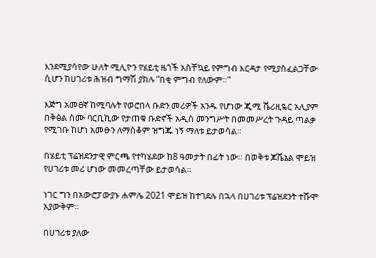እንደሚያሳየው ሁለት ሚሊዮን የሄይቲ ዜጎች አስቸኳይ የምግብ እርዳታ የሚያስፈልጋቸው ሲሆን ከሀገሪቱ ሕዝብ ግማሽ ያክሉ “በቂ ምግብ የለውም።”

እጅግ አመፀኛ ከሚባሉት የወሮበላ ቡድን መሪዎች አንዱ የሆነው ጂሚ ሼሪዚዬር አሊያም በቅፅል ስሙ ባርቢኪው የታጠቁ ቡድኖች አዲስ መንግሥት በመመሥረት ጉዳይ ጣልቃ የሚገቡ ከሆነ አመፁን ለማስቆም ዝግጁ ነኝ ማለቱ ይታወሳል።

በሄይቲ ፕሬዝደንታዊ ምርጫ የተካሄደው ከ8 ዓመታት በፊት ነው። በወቅቱ ጆቬኔል ሞይዝ የሀገሪቱ መሪ ሆነው መመረጣቸው ይታወሳል።

ነገር ግን በአውሮፓውያኑ ሐምሌ 2021 ሞይዝ ከተገደሉ በኋላ በሀገሪቱ ፕሬዝደንት ተሹሞ አያውቅም።

በሀገሪቱ ያለው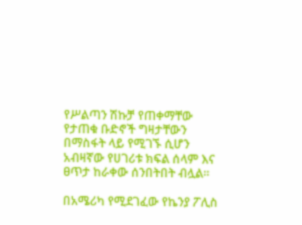የሥልጣን ሽኩቻ የጠቀማቸው የታጠቁ ቡድኖች ግዛታቸውን በማስፋት ላይ የሚገኙ ሲሆን አብዛኛው የሀገሪቱ ክፍል ሰላም እና ፀጥታ ከራቀው ሰንበትበት ብሏል።

በአሜሪካ የሚደገፈው የኬንያ ፖሊስ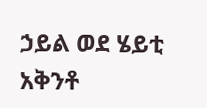ኃይል ወደ ሄይቲ አቅንቶ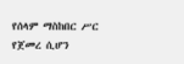የሰላም ማስከበር ሥር የጀመረ ሲሆን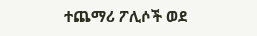ተጨማሪ ፖሊሶች ወደ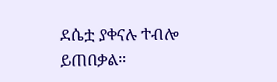ደሴቷ ያቀናሉ ተብሎ ይጠበቃል።